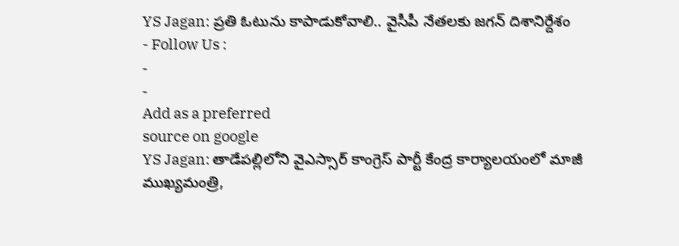YS Jagan: ప్రతి ఓటును కాపాడుకోవాలి.. వైసీపీ నేతలకు జగన్ దిశానిర్దేశం
- Follow Us :
-
-
Add as a preferred
source on google
YS Jagan: తాడేపల్లిలోని వైఎస్సార్ కాంగ్రెస్ పార్టీ కేంద్ర కార్యాలయంలో మాజీ ముఖ్యమంత్రి,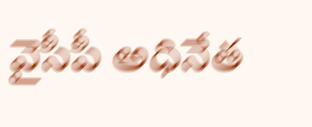వైసీపీ అధినేత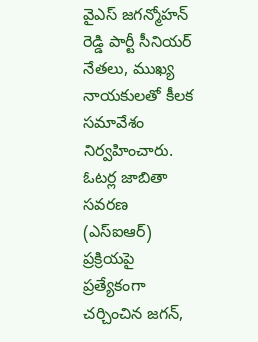వైఎస్ జగన్మోహన్ రెడ్డి పార్టీ సీనియర్ నేతలు, ముఖ్య నాయకులతో కీలక సమావేశం నిర్వహించారు. ఓటర్ల జాబితా సవరణ (ఎస్ఐఆర్) ప్రక్రియపై ప్రత్యేకంగా చర్చించిన జగన్,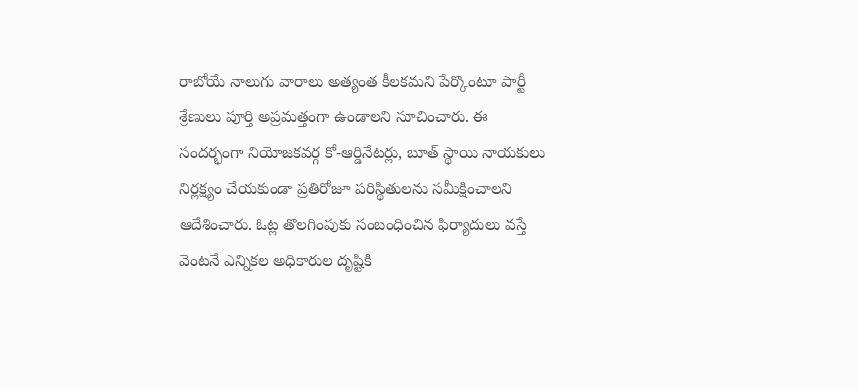రాబోయే నాలుగు వారాలు అత్యంత కీలకమని పేర్కొంటూ పార్టీ శ్రేణులు పూర్తి అప్రమత్తంగా ఉండాలని సూచించారు. ఈ సందర్భంగా నియోజకవర్గ కో-ఆర్డినేటర్లు, బూత్ స్థాయి నాయకులు నిర్లక్ష్యం చేయకుండా ప్రతిరోజూ పరిస్థితులను సమీక్షించాలని ఆదేశించారు. ఓట్ల తొలగింపుకు సంబంధించిన ఫిర్యాదులు వస్తే వెంటనే ఎన్నికల అధికారుల దృష్టికి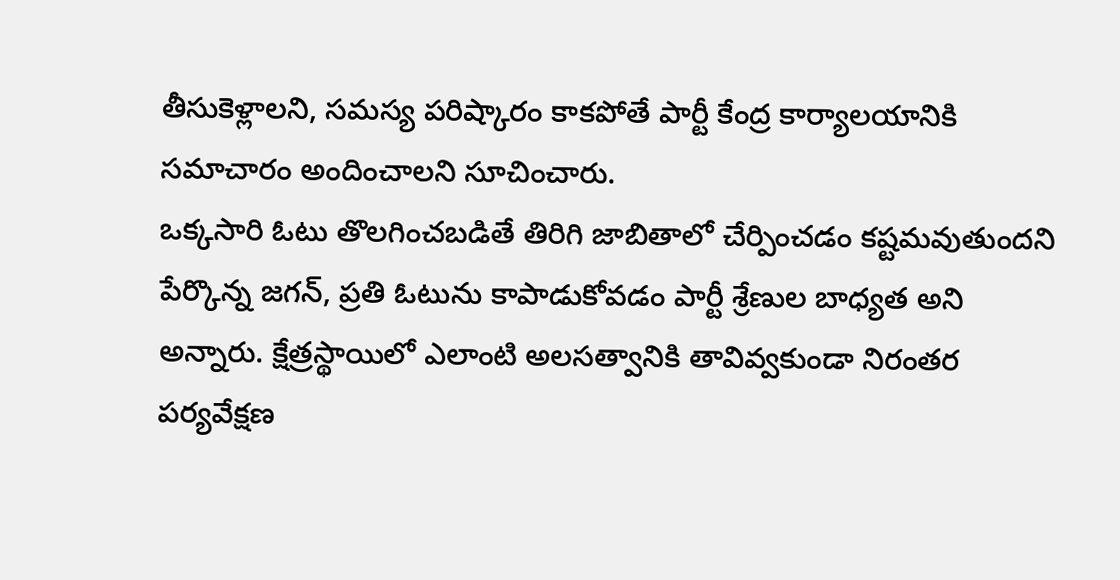తీసుకెళ్లాలని, సమస్య పరిష్కారం కాకపోతే పార్టీ కేంద్ర కార్యాలయానికి సమాచారం అందించాలని సూచించారు.
ఒక్కసారి ఓటు తొలగించబడితే తిరిగి జాబితాలో చేర్పించడం కష్టమవుతుందని పేర్కొన్న జగన్, ప్రతి ఓటును కాపాడుకోవడం పార్టీ శ్రేణుల బాధ్యత అని అన్నారు. క్షేత్రస్థాయిలో ఎలాంటి అలసత్వానికి తావివ్వకుండా నిరంతర పర్యవేక్షణ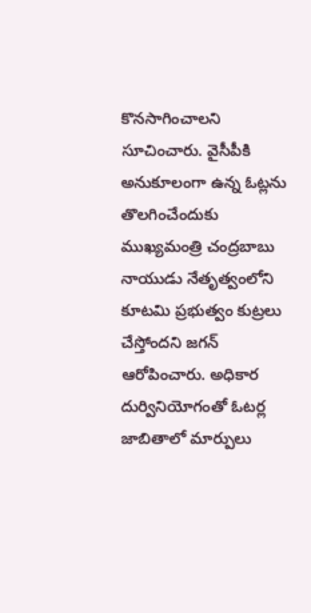కొనసాగించాలని సూచించారు. వైసీపీకి అనుకూలంగా ఉన్న ఓట్లను తొలగించేందుకు ముఖ్యమంత్రి చంద్రబాబు నాయుడు నేతృత్వంలోని కూటమి ప్రభుత్వం కుట్రలు చేస్తోందని జగన్ ఆరోపించారు. అధికార దుర్వినియోగంతో ఓటర్ల జాబితాలో మార్పులు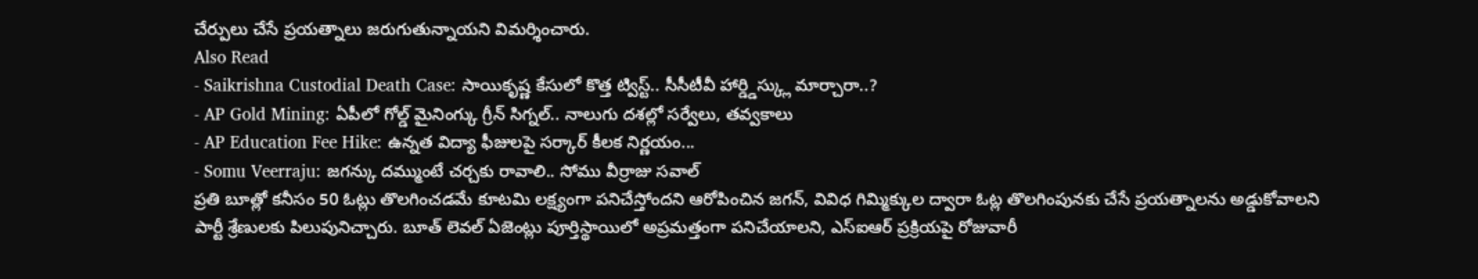చేర్పులు చేసే ప్రయత్నాలు జరుగుతున్నాయని విమర్శించారు.
Also Read
- Saikrishna Custodial Death Case: సాయికృష్ణ కేసులో కొత్త ట్విస్ట్.. సీసీటీవీ హార్డ్డిస్క్లు మార్చారా..?
- AP Gold Mining: ఏపీలో గోల్డ్ మైనింగ్కు గ్రీన్ సిగ్నల్.. నాలుగు దశల్లో సర్వేలు, తవ్వకాలు
- AP Education Fee Hike: ఉన్నత విద్యా ఫీజులపై సర్కార్ కీలక నిర్ణయం...
- Somu Veerraju: జగన్కు దమ్ముంటే చర్చకు రావాలి.. సోము వీర్రాజు సవాల్
ప్రతి బూత్లో కనీసం 50 ఓట్లు తొలగించడమే కూటమి లక్ష్యంగా పనిచేస్తోందని ఆరోపించిన జగన్, వివిధ గిమ్మిక్కుల ద్వారా ఓట్ల తొలగింపునకు చేసే ప్రయత్నాలను అడ్డుకోవాలని పార్టీ శ్రేణులకు పిలుపునిచ్చారు. బూత్ లెవల్ ఏజెంట్లు పూర్తిస్థాయిలో అప్రమత్తంగా పనిచేయాలని, ఎస్ఐఆర్ ప్రక్రియపై రోజువారీ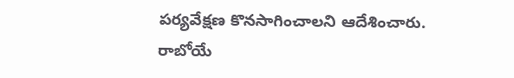పర్యవేక్షణ కొనసాగించాలని ఆదేశించారు. రాబోయే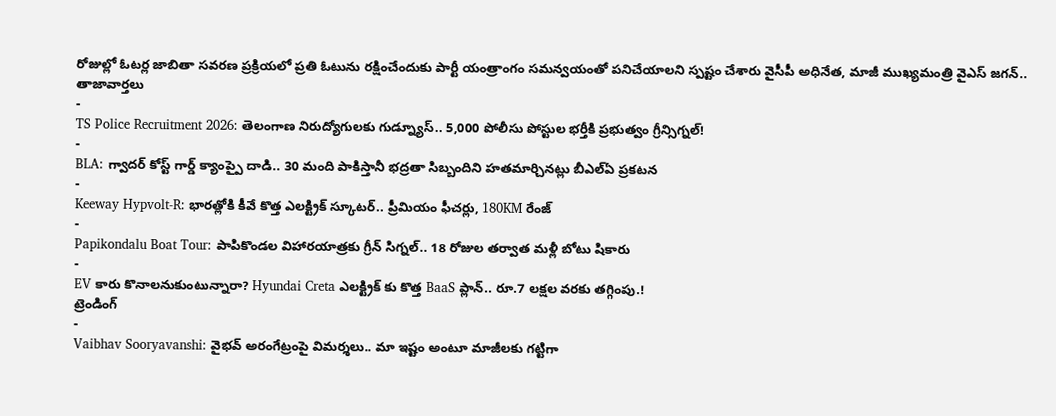రోజుల్లో ఓటర్ల జాబితా సవరణ ప్రక్రియలో ప్రతి ఓటును రక్షించేందుకు పార్టీ యంత్రాంగం సమన్వయంతో పనిచేయాలని స్పష్టం చేశారు వైసీపీ అధినేత, మాజీ ముఖ్యమంత్రి వైఎస్ జగన్..
తాజావార్తలు
-
TS Police Recruitment 2026: తెలంగాణ నిరుద్యోగులకు గుడ్న్యూస్.. 5,000 పోలీసు పోస్టుల భర్తీకి ప్రభుత్వం గ్రీన్సిగ్నల్!
-
BLA: గ్వాదర్ కోస్ట్ గార్డ్ క్యాంప్పై దాడి.. 30 మంది పాకిస్తానీ భద్రతా సిబ్బందిని హతమార్చినట్లు బీఎల్ఏ ప్రకటన
-
Keeway Hypvolt-R: భారత్లోకి కీవే కొత్త ఎలక్ట్రిక్ స్కూటర్.. ప్రీమియం ఫీచర్లు, 180KM రేంజ్
-
Papikondalu Boat Tour: పాపికొండల విహారయాత్రకు గ్రీన్ సిగ్నల్.. 18 రోజుల తర్వాత మళ్లీ బోటు షికారు
-
EV కారు కొనాలనుకుంటున్నారా? Hyundai Creta ఎలక్ట్రిక్ కు కొత్త BaaS ప్లాన్.. రూ.7 లక్షల వరకు తగ్గింపు.!
ట్రెండింగ్
-
Vaibhav Sooryavanshi: వైభవ్ అరంగేట్రంపై విమర్శలు.. మా ఇష్టం అంటూ మాజీలకు గట్టిగా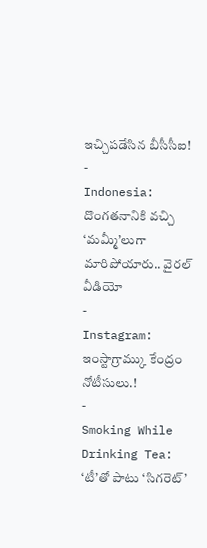ఇచ్చిపడేసిన బీసీసీఐ!
-
Indonesia: దొంగతనానికి వచ్చి ‘మమ్మీ’లుగా మారిపోయారు.. వైరల్ వీడియో
-
Instagram: ఇంస్టాగ్రామ్కు కేంద్రం నోటీసులు.!
-
Smoking While Drinking Tea: ‘టీ’తో పాటు ‘సిగరెట్’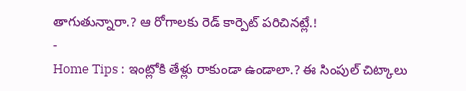తాగుతున్నారా.? ఆ రోగాలకు రెడ్ కార్పెట్ పరిచినట్లే.!
-
Home Tips : ఇంట్లోకి తేళ్లు రాకుండా ఉండాలా.? ఈ సింపుల్ చిట్కాలు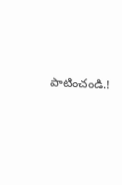పాటించండి.!